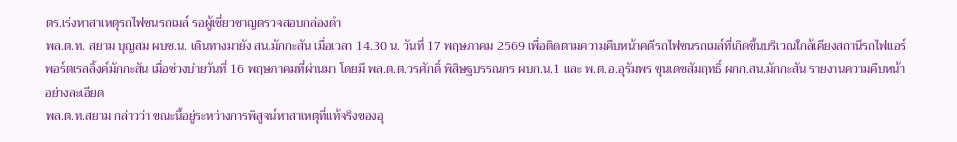ตร.เร่งหาสาเหตุรถไฟชนรถเมล์ รอผู้เชี่ยวชาญตรวจสอบกล่องดำ
พล.ต.ท. สยาม บุญสม ผบช.น. เดินทางมายัง สน.มักกะสัน เมื่อเวลา 14.30 น. วันที่ 17 พฤษภาคม 2569 เพื่อติดตามความคืบหน้าคดีรถไฟชนรถเมล์ที่เกิดขึ้นบริเวณใกล้เคียงสถานีรถไฟแอร์พอร์ตเรลลิ้งค์มักกะสัน เมื่อช่วงบ่ายวันที่ 16 พฤษภาคมที่ผ่านมา โดยมี พล.ต.ต.วรศักดิ์ พิสิษฐบรรณกร ผบก.น.1 และ พ.ต.อ.อุรัมพร ขุนเดชสัมฤทธิ์ ผกก.สน.มักกะสัน รายงานความคืบหน้าอย่างละเอียด
พล.ต.ท.สยาม กล่าวว่า ขณะนี้อยู่ระหว่างการพิสูจน์หาสาเหตุที่แท้จริงของอุ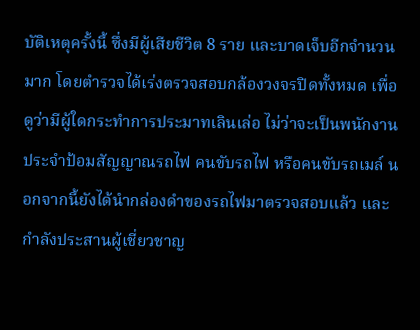บัติเหตุครั้งนี้ ซึ่งมีผู้เสียชีวิต 8 ราย และบาดเจ็บอีกจำนวนมาก โดยตำรวจได้เร่งตรวจสอบกล้องวงจรปิดทั้งหมด เพื่อดูว่ามีผู้ใดกระทำการประมาทเลินเล่อ ไม่ว่าจะเป็นพนักงานประจำป้อมสัญญาณรถไฟ คนขับรถไฟ หรือคนขับรถเมล์ นอกจากนี้ยังได้นำกล่องดำของรถไฟมาตรวจสอบแล้ว และกำลังประสานผู้เชี่ยวชาญ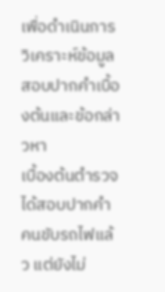เพื่อดำเนินการวิเคราะห์ข้อมูล
สอบปากคำเบื้องต้นและข้อกล่าวหา
เบื้องต้นตำรวจได้สอบปากคำคนขับรถไฟแล้ว แต่ยังไม่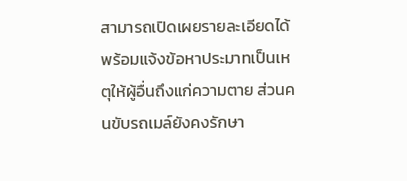สามารถเปิดเผยรายละเอียดได้ พร้อมแจ้งข้อหาประมาทเป็นเหตุให้ผู้อื่นถึงแก่ความตาย ส่วนคนขับรถเมล์ยังคงรักษา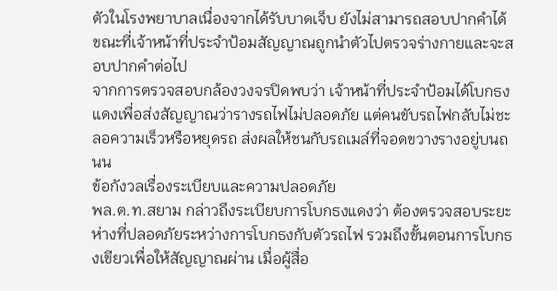ตัวในโรงพยาบาลเนื่องจากได้รับบาดเจ็บ ยังไม่สามารถสอบปากคำได้ ขณะที่เจ้าหน้าที่ประจำป้อมสัญญาณถูกนำตัวไปตรวจร่างกายและจะสอบปากคำต่อไป
จากการตรวจสอบกล้องวงจรปิดพบว่า เจ้าหน้าที่ประจำป้อมได้โบกธงแดงเพื่อส่งสัญญาณว่ารางรถไฟไม่ปลอดภัย แต่คนขับรถไฟกลับไม่ชะลอความเร็วหรือหยุดรถ ส่งผลให้ชนกับรถเมล์ที่จอดขวางรางอยู่บนถนน
ข้อกังวลเรื่องระเบียบและความปลอดภัย
พล.ต.ท.สยาม กล่าวถึงระเบียบการโบกธงแดงว่า ต้องตรวจสอบระยะห่างที่ปลอดภัยระหว่างการโบกธงกับตัวรถไฟ รวมถึงขั้นตอนการโบกธงเขียวเพื่อให้สัญญาณผ่าน เมื่อผู้สื่อ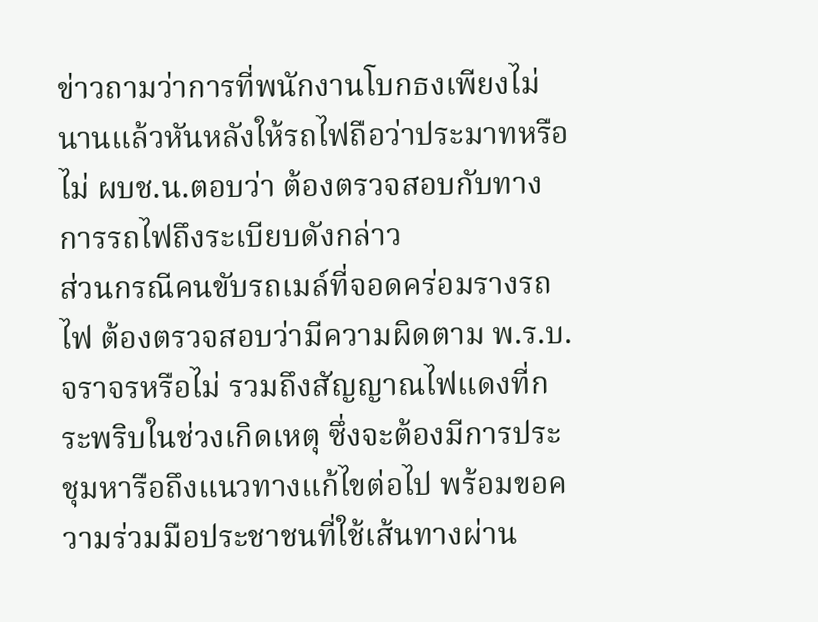ข่าวถามว่าการที่พนักงานโบกธงเพียงไม่นานแล้วหันหลังให้รถไฟถือว่าประมาทหรือไม่ ผบช.น.ตอบว่า ต้องตรวจสอบกับทางการรถไฟถึงระเบียบดังกล่าว
ส่วนกรณีคนขับรถเมล์ที่จอดคร่อมรางรถไฟ ต้องตรวจสอบว่ามีความผิดตาม พ.ร.บ.จราจรหรือไม่ รวมถึงสัญญาณไฟแดงที่กระพริบในช่วงเกิดเหตุ ซึ่งจะต้องมีการประชุมหารือถึงแนวทางแก้ไขต่อไป พร้อมขอความร่วมมือประชาชนที่ใช้เส้นทางผ่าน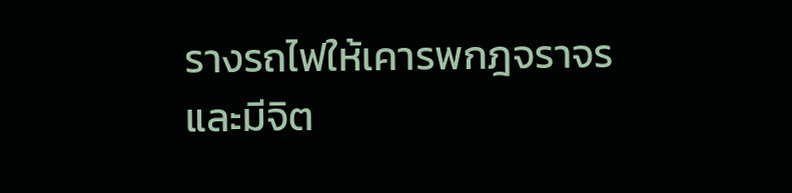รางรถไฟให้เคารพกฎจราจรและมีจิต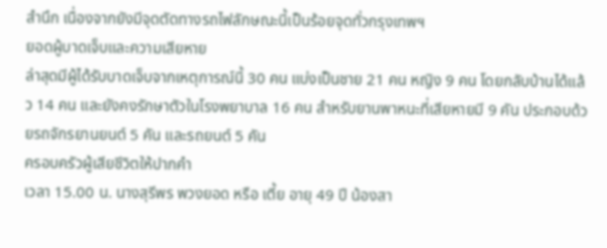สำนึก เนื่องจากยังมีจุดตัดทางรถไฟลักษณะนี้เป็นร้อยจุดทั่วกรุงเทพฯ
ยอดผู้บาดเจ็บและความเสียหาย
ล่าสุดมีผู้ได้รับบาดเจ็บจากเหตุการณ์นี้ 30 คน แบ่งเป็นชาย 21 คน หญิง 9 คน โดยกลับบ้านได้แล้ว 14 คน และยังคงรักษาตัวในโรงพยาบาล 16 คน สำหรับยานพาหนะที่เสียหายมี 9 คัน ประกอบด้วยรถจักรยานยนต์ 5 คัน และรถยนต์ 5 คัน
ครอบครัวผู้เสียชีวิตให้ปากคำ
เวลา 15.00 น. นางสุรีพร พวงยอด หรือ เตี้ย อายุ 49 ปี น้องสา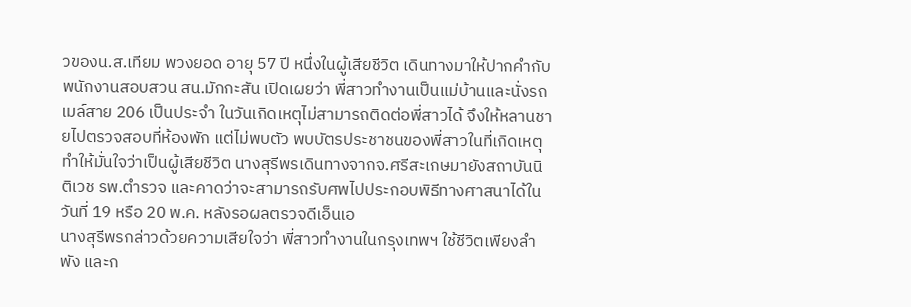วของน.ส.เทียม พวงยอด อายุ 57 ปี หนึ่งในผู้เสียชีวิต เดินทางมาให้ปากคำกับพนักงานสอบสวน สน.มักกะสัน เปิดเผยว่า พี่สาวทำงานเป็นแม่บ้านและนั่งรถเมล์สาย 206 เป็นประจำ ในวันเกิดเหตุไม่สามารถติดต่อพี่สาวได้ จึงให้หลานชายไปตรวจสอบที่ห้องพัก แต่ไม่พบตัว พบบัตรประชาชนของพี่สาวในที่เกิดเหตุ ทำให้มั่นใจว่าเป็นผู้เสียชีวิต นางสุรีพรเดินทางจากจ.ศรีสะเกษมายังสถาบันนิติเวช รพ.ตำรวจ และคาดว่าจะสามารถรับศพไปประกอบพิธีทางศาสนาได้ในวันที่ 19 หรือ 20 พ.ค. หลังรอผลตรวจดีเอ็นเอ
นางสุรีพรกล่าวด้วยความเสียใจว่า พี่สาวทำงานในกรุงเทพฯ ใช้ชีวิตเพียงลำพัง และก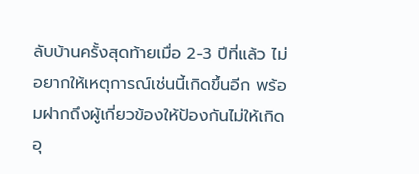ลับบ้านครั้งสุดท้ายเมื่อ 2-3 ปีที่แล้ว ไม่อยากให้เหตุการณ์เช่นนี้เกิดขึ้นอีก พร้อมฝากถึงผู้เกี่ยวข้องให้ป้องกันไม่ให้เกิดอุ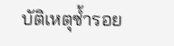บัติเหตุซ้ำรอย